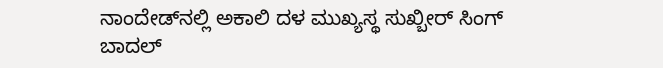ನಾಂದೇಡ್‌ನಲ್ಲಿ ಅಕಾಲಿ ದಳ ಮುಖ್ಯಸ್ಥ ಸುಖ್ಬೀರ್ ಸಿಂಗ್ ಬಾದಲ್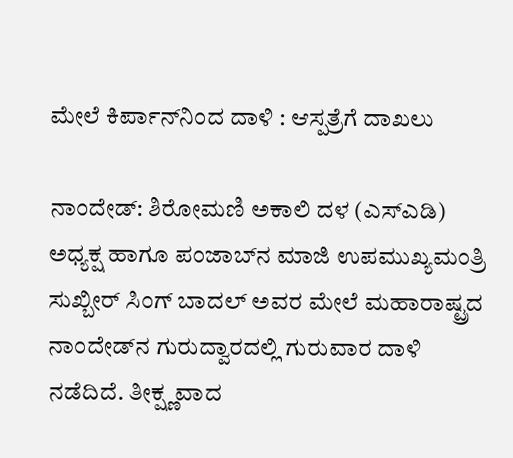ಮೇಲೆ ಕಿರ್ಪಾನ್‌ನಿಂದ ದಾಳಿ : ಆಸ್ಪತ್ರೆಗೆ ದಾಖಲು

ನಾಂದೇಡ್: ಶಿರೋಮಣಿ ಅಕಾಲಿ ದಳ (ಎಸ್‌ಎಡಿ) ಅಧ್ಯಕ್ಷ ಹಾಗೂ ಪಂಜಾಬ್‌ನ ಮಾಜಿ ಉಪಮುಖ್ಯಮಂತ್ರಿ ಸುಖ್ಬೀರ್ ಸಿಂಗ್ ಬಾದಲ್ ಅವರ ಮೇಲೆ ಮಹಾರಾಷ್ಟ್ರದ ನಾಂದೇಡ್‌ನ ಗುರುದ್ವಾರದಲ್ಲಿ ಗುರುವಾರ ದಾಳಿ ನಡೆದಿದೆ. ತೀಕ್ಷ್ಣವಾದ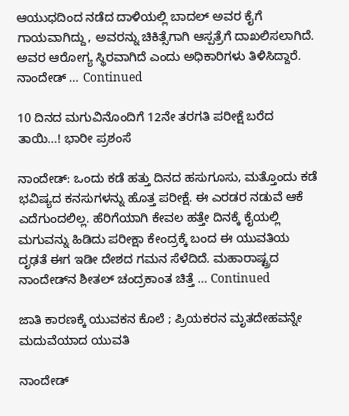ಆಯುಧದಿಂದ ನಡೆದ ದಾಳಿಯಲ್ಲಿ ಬಾದಲ್ ಅವರ ಕೈಗೆ ಗಾಯವಾಗಿದ್ದು, ಅವರನ್ನು ಚಿಕಿತ್ಸೆಗಾಗಿ ಆಸ್ಪತ್ರೆಗೆ ದಾಖಲಿಸಲಾಗಿದೆ. ಅವರ ಆರೋಗ್ಯ ಸ್ಥಿರವಾಗಿದೆ ಎಂದು ಅಧಿಕಾರಿಗಳು ತಿಳಿಸಿದ್ದಾರೆ. ನಾಂದೇಡ್ … Continued

10 ದಿನದ ಮಗುವಿನೊಂದಿಗೆ 12ನೇ ತರಗತಿ ಪರೀಕ್ಷೆ ಬರೆದ ತಾಯಿ…! ಭಾರೀ ಪ್ರಶಂಸೆ

ನಾಂದೇಡ್: ಒಂದು ಕಡೆ ಹತ್ತು ದಿನದ ಹಸುಗೂಸು, ಮತ್ತೊಂದು ಕಡೆ ಭವಿಷ್ಯದ ಕನಸುಗಳನ್ನು ಹೊತ್ತ ಪರೀಕ್ಷೆ. ಈ ಎರಡರ ನಡುವೆ ಆಕೆ ಎದೆಗುಂದಲಿಲ್ಲ. ಹೆರಿಗೆಯಾಗಿ ಕೇವಲ ಹತ್ತೇ ದಿನಕ್ಕೆ ಕೈಯಲ್ಲಿ ಮಗುವನ್ನು ಹಿಡಿದು ಪರೀಕ್ಷಾ ಕೇಂದ್ರಕ್ಕೆ ಬಂದ ಈ ಯುವತಿಯ ದೃಢತೆ ಈಗ ಇಡೀ ದೇಶದ ಗಮನ ಸೆಳೆದಿದೆ. ಮಹಾರಾಷ್ಟ್ರದ ನಾಂದೇಡ್‌ನ ಶೀತಲ್ ಚಂದ್ರಕಾಂತ ಚಿತ್ತೆ … Continued

ಜಾತಿ ಕಾರಣಕ್ಕೆ ಯುವಕನ ಕೊಲೆ ; ಪ್ರಿಯಕರನ ಮೃತದೇಹವನ್ನೇ ಮದುವೆಯಾದ ಯುವತಿ

ನಾಂದೇಡ್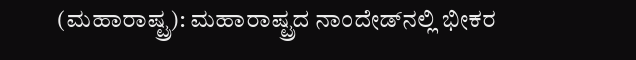(ಮಹಾರಾಷ್ಟ್ರ): ಮಹಾರಾಷ್ಟ್ರದ ನಾಂದೇಡ್‌ನಲ್ಲಿ ಭೀಕರ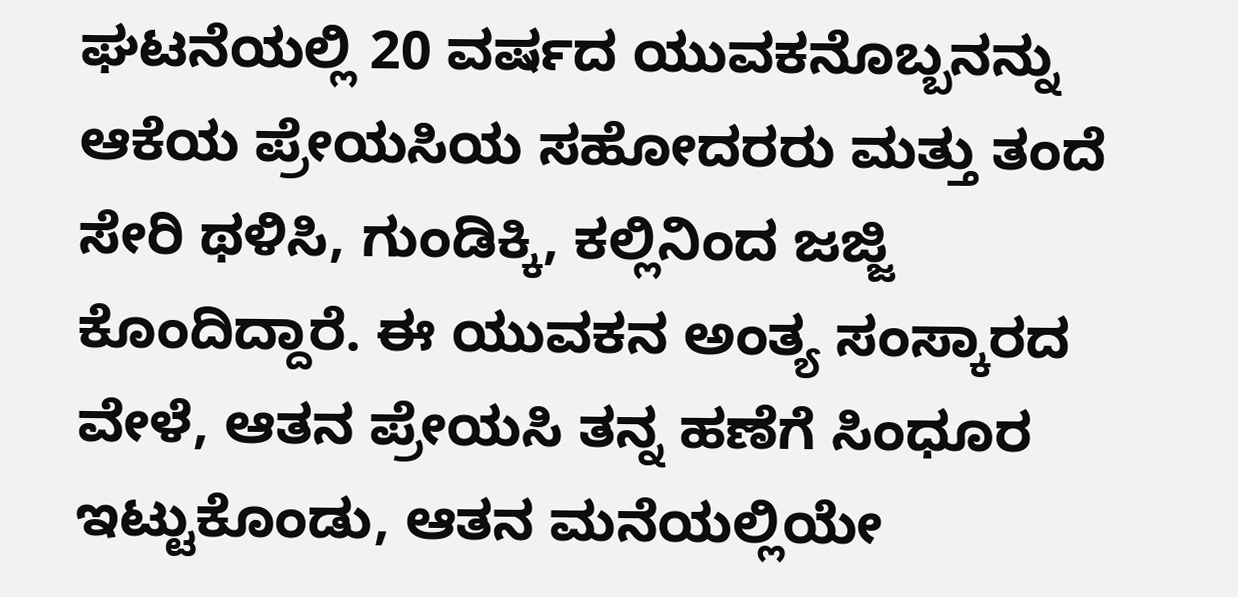ಘಟನೆಯಲ್ಲಿ 20 ವರ್ಷದ ಯುವಕನೊಬ್ಬನನ್ನು ಆಕೆಯ ಪ್ರೇಯಸಿಯ ಸಹೋದರರು ಮತ್ತು ತಂದೆ ಸೇರಿ ಥಳಿಸಿ, ಗುಂಡಿಕ್ಕಿ, ಕಲ್ಲಿನಿಂದ ಜಜ್ಜಿ ಕೊಂದಿದ್ದಾರೆ. ಈ ಯುವಕನ ಅಂತ್ಯ ಸಂಸ್ಕಾರದ ವೇಳೆ, ಆತನ ಪ್ರೇಯಸಿ ತನ್ನ ಹಣೆಗೆ ಸಿಂಧೂರ ಇಟ್ಟುಕೊಂಡು, ಆತನ ಮನೆಯಲ್ಲಿಯೇ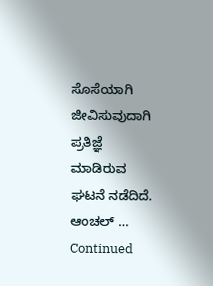ಸೊಸೆಯಾಗಿ ಜೀವಿಸುವುದಾಗಿ ಪ್ರತಿಜ್ಞೆ ಮಾಡಿರುವ ಘಟನೆ ನಡೆದಿದೆ. ಆಂಚಲ್ … Continued